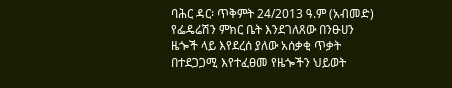ባሕር ዳር፡ ጥቅምት 24/2013 ዓ.ም (አብመድ) የፌዴሬሽን ምክር ቤት እንደገለጸው በንፁሀን ዜጐች ላይ እየደረሰ ያለው አሰቃቂ ጥቃት በተደጋጋሚ እየተፈፀመ የዜጐችን ህይወት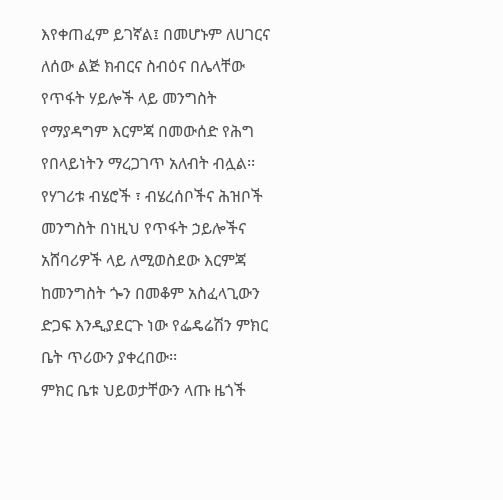እየቀጠፈም ይገኛል፤ በመሆኑም ለሀገርና ለሰው ልጅ ክብርና ስብዕና በሌላቸው የጥፋት ሃይሎች ላይ መንግስት የማያዳግም እርምጃ በመውሰድ የሕግ የበላይነትን ማረጋገጥ አለብት ብሏል፡፡
የሃገሪቱ ብሄሮች ፣ ብሄረሰቦችና ሕዝቦች መንግስት በነዚህ የጥፋት ኃይሎችና አሸባሪዎች ላይ ለሚወስደው እርምጃ ከመንግስት ጐን በመቆም አስፈላጊውን ድጋፍ እንዲያደርጉ ነው የፌዴሬሽን ምክር ቤት ጥሪውን ያቀረበው፡፡
ምክር ቤቱ ህይወታቸውን ላጡ ዜጎች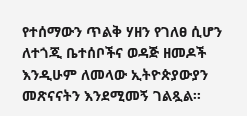የተሰማውን ጥልቅ ሃዘን የገለፀ ሲሆን ለተጎጂ ቤተሰቦችና ወዳጅ ዘመዶች እንዲሁም ለመላው ኢትዮጵያውያን መጽናናትን እንደሚመኝ ገልጿል፡፡